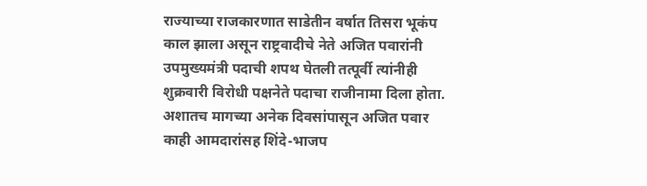राज्याच्या राजकारणात साडेतीन वर्षात तिसरा भूकंप काल झाला असून राष्ट्रवादीचे नेते अजित पवारांनी उपमुख्यमंत्री पदाची शपथ घेतली तत्पूर्वी त्यांनीही शुक्रवारी विरोधी पक्षनेते पदाचा राजीनामा दिला होता. अशातच मागच्या अनेक दिवसांपासून अजित पवार काही आमदारांसह शिंदे-भाजप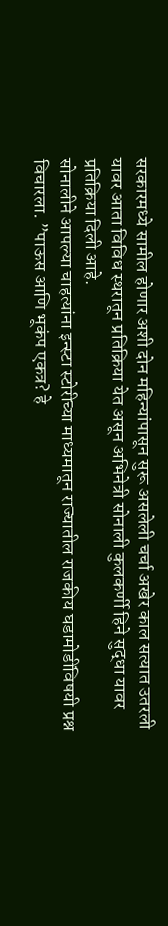सरकारमध्ये सामील होणार अशी दोन महिन्यांपासून सुरू असलेली चर्चा अखेर काल सत्यात उतरली यावर आता विविध स्थरातून प्रतिक्रिया येत असून अभिनेत्री सोनाली कुलकर्णी हिने सुद्धा यावर प्रतिक्रिया दिली आहे.
सोनालीने आपल्या चाहत्यांना इन्स्टा स्टोरीच्या माध्यमातून राज्यातील राजकीय घडामोडींविषयी प्रश्न विचारला. ”पाऊस आणि भूकंप एकत्र? हे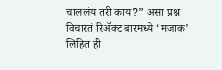चाललंय तरी काय?” असा प्रश्न विचारतं रिॲक्ट बारमध्ये ‘मजाक’ लिहित ही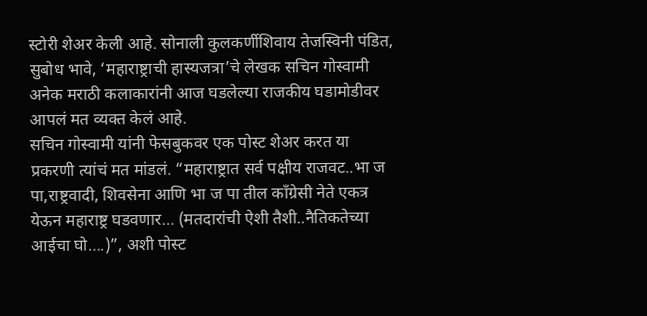स्टोरी शेअर केली आहे. सोनाली कुलकर्णीशिवाय तेजस्विनी पंडित, सुबोध भावे, ‘महाराष्ट्राची हास्यजत्रा’चे लेखक सचिन गोस्वामी अनेक मराठी कलाकारांनी आज घडलेल्या राजकीय घडामोडीवर आपलं मत व्यक्त केलं आहे.
सचिन गोस्वामी यांनी फेसबुकवर एक पोस्ट शेअर करत या प्रकरणी त्यांचं मत मांडलं. “महाराष्ट्रात सर्व पक्षीय राजवट..भा ज पा,राष्ट्रवादी, शिवसेना आणि भा ज पा तील काँग्रेसी नेते एकत्र येऊन महाराष्ट्र घडवणार… (मतदारांची ऐशी तैशी..नैतिकतेच्या आईचा घो….)”, अशी पोस्ट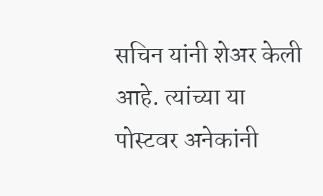सचिन यांनी शेअर केली आहे. त्यांच्या या पोस्टवर अनेकांनी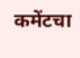कमेंटचा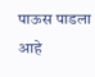पाऊस पाडला आहे